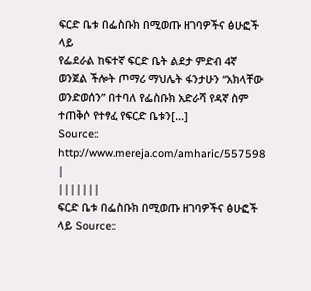ፍርድ ቤቱ በፌስቡክ በሚወጡ ዘገባዎችና ፅሁፎች ላይ
የፌደራል ከፍተኛ ፍርድ ቤት ልደታ ምድብ 4ኛ ወንጀል ችሎት ጦማሪ ማህሌት ፋንታሁን “አክላቸው ወንድወሰን” በተባለ የፌስቡክ አድራሻ የዳኛ ስም ተጠቅሶ የተፃፈ የፍርድ ቤቱን[…]
Source:: http://www.mereja.com/amharic/557598
|
|||||||
ፍርድ ቤቱ በፌስቡክ በሚወጡ ዘገባዎችና ፅሁፎች ላይ Source::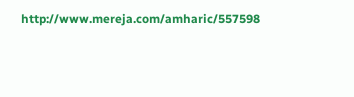http://www.mereja.com/amharic/557598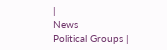|
News
Political Groups |